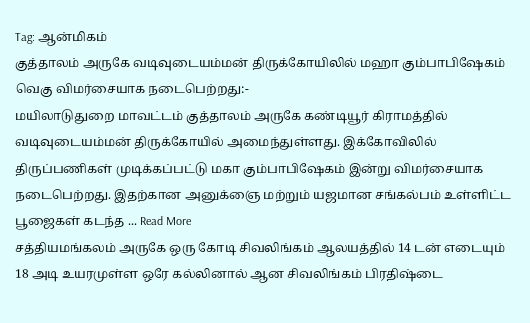Tag: ஆன்மிகம்
குத்தாலம் அருகே வடிவுடையம்மன் திருக்கோயிலில் மஹா கும்பாபிஷேகம் வெகு விமர்சையாக நடைபெற்றது:-
மயிலாடுதுறை மாவட்டம் குத்தாலம் அருகே கண்டியூர் கிராமத்தில் வடிவுடையம்மன் திருக்கோயில் அமைந்துள்ளது. இக்கோவிலில் திருப்பணிகள் முடிக்கப்பட்டு மகா கும்பாபிஷேகம் இன்று விமர்சையாக நடைபெற்றது. இதற்கான அனுக்ஞை மற்றும் யஜமான சங்கல்பம் உள்ளிட்ட பூஜைகள் கடந்த ... Read More
சத்தியமங்கலம் அருகே ஒரு கோடி சிவலிங்கம் ஆலயத்தில் 14 டன் எடையும் 18 அடி உயரமுள்ள ஒரே கல்லினால் ஆன சிவலிங்கம் பிரதிஷ்டை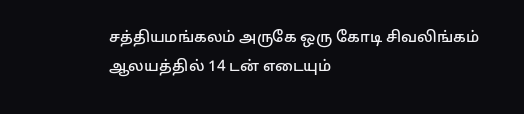சத்தியமங்கலம் அருகே ஒரு கோடி சிவலிங்கம் ஆலயத்தில் 14 டன் எடையும்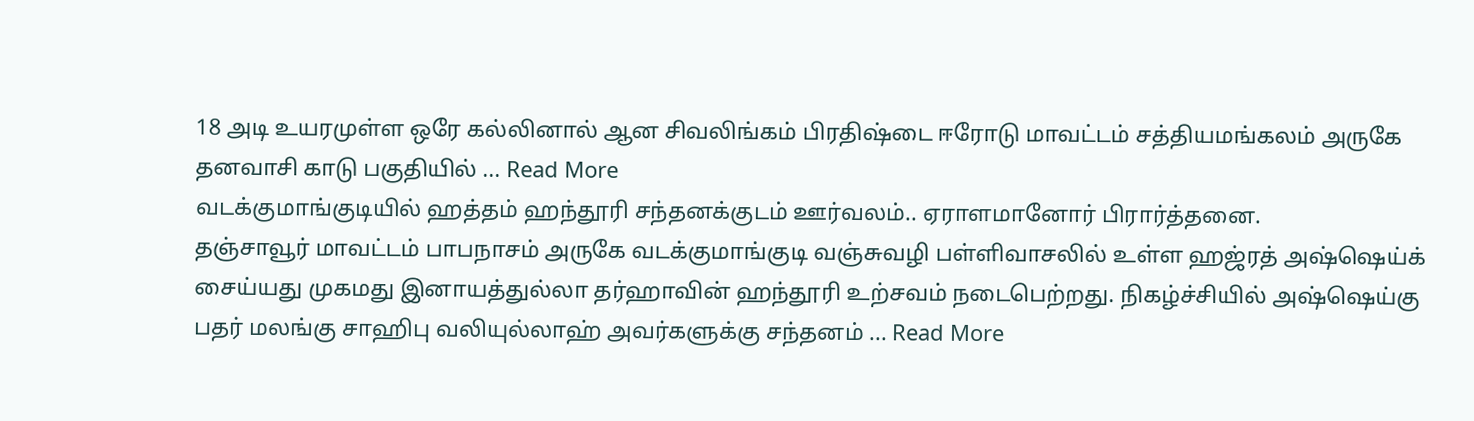18 அடி உயரமுள்ள ஒரே கல்லினால் ஆன சிவலிங்கம் பிரதிஷ்டை ஈரோடு மாவட்டம் சத்தியமங்கலம் அருகே தனவாசி காடு பகுதியில் ... Read More
வடக்குமாங்குடியில் ஹத்தம் ஹந்தூரி சந்தனக்குடம் ஊர்வலம்.. ஏராளமானோர் பிரார்த்தனை.
தஞ்சாவூர் மாவட்டம் பாபநாசம் அருகே வடக்குமாங்குடி வஞ்சுவழி பள்ளிவாசலில் உள்ள ஹஜ்ரத் அஷ்ஷெய்க் சைய்யது முகமது இனாயத்துல்லா தர்ஹாவின் ஹந்தூரி உற்சவம் நடைபெற்றது. நிகழ்ச்சியில் அஷ்ஷெய்கு பதர் மலங்கு சாஹிபு வலியுல்லாஹ் அவர்களுக்கு சந்தனம் ... Read More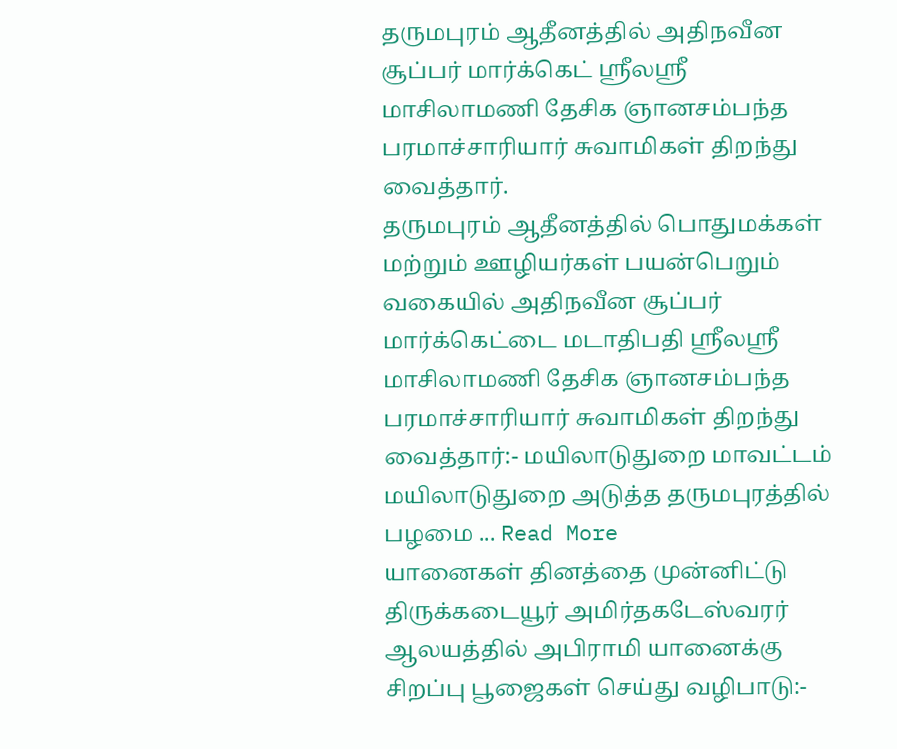தருமபுரம் ஆதீனத்தில் அதிநவீன சூப்பர் மார்க்கெட் ஸ்ரீலஸ்ரீ மாசிலாமணி தேசிக ஞானசம்பந்த பரமாச்சாரியார் சுவாமிகள் திறந்து வைத்தார்.
தருமபுரம் ஆதீனத்தில் பொதுமக்கள் மற்றும் ஊழியர்கள் பயன்பெறும் வகையில் அதிநவீன சூப்பர் மார்க்கெட்டை மடாதிபதி ஸ்ரீலஸ்ரீ மாசிலாமணி தேசிக ஞானசம்பந்த பரமாச்சாரியார் சுவாமிகள் திறந்து வைத்தார்:- மயிலாடுதுறை மாவட்டம் மயிலாடுதுறை அடுத்த தருமபுரத்தில் பழமை ... Read More
யானைகள் தினத்தை முன்னிட்டு திருக்கடையூர் அமிர்தகடேஸ்வரர் ஆலயத்தில் அபிராமி யானைக்கு சிறப்பு பூஜைகள் செய்து வழிபாடு:-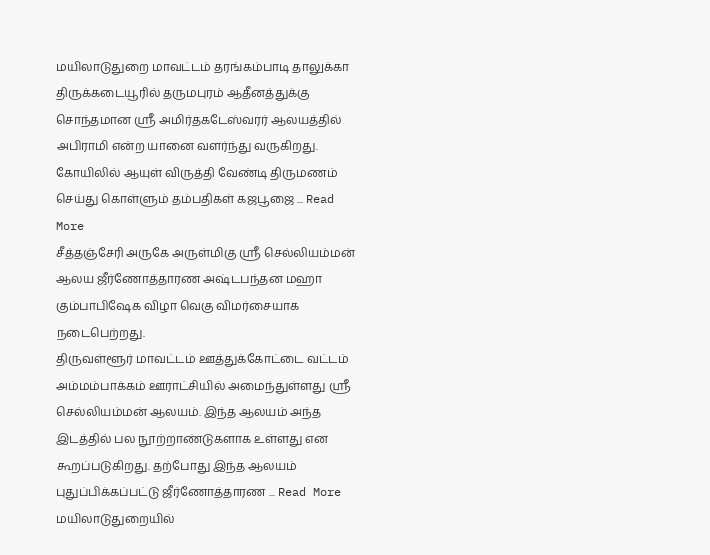மயிலாடுதுறை மாவட்டம் தரங்கம்பாடி தாலுக்கா திருக்கடையூரில் தருமபுரம் ஆதீனத்துக்கு சொந்தமான ஸ்ரீ அமிர்தகடேஸ்வரர் ஆலயத்தில் அபிராமி என்ற யானை வளர்ந்து வருகிறது. கோயிலில் ஆயுள் விருத்தி வேண்டி திருமணம் செய்து கொள்ளும் தம்பதிகள் கஜபூஜை ... Read More
சீத்தஞ்சேரி அருகே அருள்மிகு ஸ்ரீ செல்லியம்மன் ஆலய ஜீர்ணோத்தாரண அஷ்டபந்தன மஹா கும்பாபிஷேக விழா வெகு விமர்சையாக நடைபெற்றது.
திருவள்ளூர் மாவட்டம் ஊத்துக்கோட்டை வட்டம் அம்மம்பாக்கம் ஊராட்சியில் அமைந்துள்ளது ஸ்ரீ செல்லியம்மன் ஆலயம். இந்த ஆலயம் அந்த இடத்தில் பல நூற்றாண்டுகளாக உள்ளது என கூறப்படுகிறது. தற்போது இந்த ஆலயம் புதுப்பிக்கப்பட்டு ஜீர்ணோத்தாரண ... Read More
மயிலாடுதுறையில்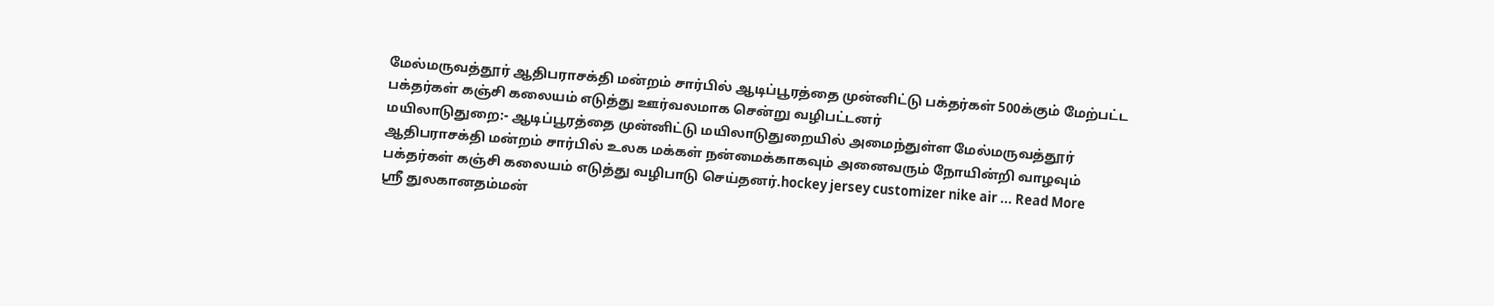மேல்மருவத்தூர் ஆதிபராசக்தி மன்றம் சார்பில் ஆடிப்பூரத்தை முன்னிட்டு பக்தர்கள் 500க்கும் மேற்பட்ட பக்தர்கள் கஞ்சி கலையம் எடுத்து ஊர்வலமாக சென்று வழிபட்டனர்
மயிலாடுதுறை:- ஆடிப்பூரத்தை முன்னிட்டு மயிலாடுதுறையில் அமைந்துள்ள மேல்மருவத்தூர் ஆதிபராசக்தி மன்றம் சார்பில் உலக மக்கள் நன்மைக்காகவும் அனைவரும் நோயின்றி வாழவும் பக்தர்கள் கஞ்சி கலையம் எடுத்து வழிபாடு செய்தனர்.hockey jersey customizer nike air ... Read More
ஶ்ரீ துலகானதம்மன்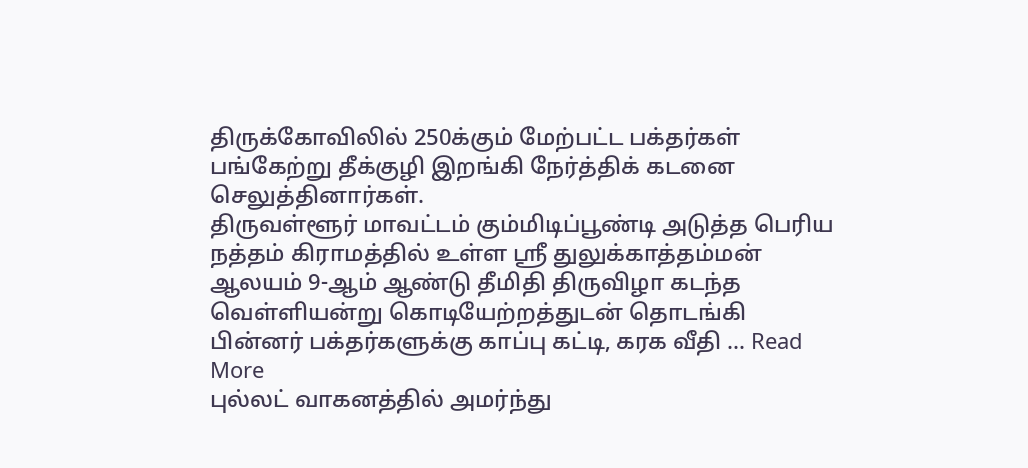திருக்கோவிலில் 250க்கும் மேற்பட்ட பக்தர்கள் பங்கேற்று தீக்குழி இறங்கி நேர்த்திக் கடனை செலுத்தினார்கள்.
திருவள்ளூர் மாவட்டம் கும்மிடிப்பூண்டி அடுத்த பெரிய நத்தம் கிராமத்தில் உள்ள ஸ்ரீ துலுக்காத்தம்மன் ஆலயம் 9-ஆம் ஆண்டு தீமிதி திருவிழா கடந்த வெள்ளியன்று கொடியேற்றத்துடன் தொடங்கி பின்னர் பக்தர்களுக்கு காப்பு கட்டி, கரக வீதி ... Read More
புல்லட் வாகனத்தில் அமர்ந்து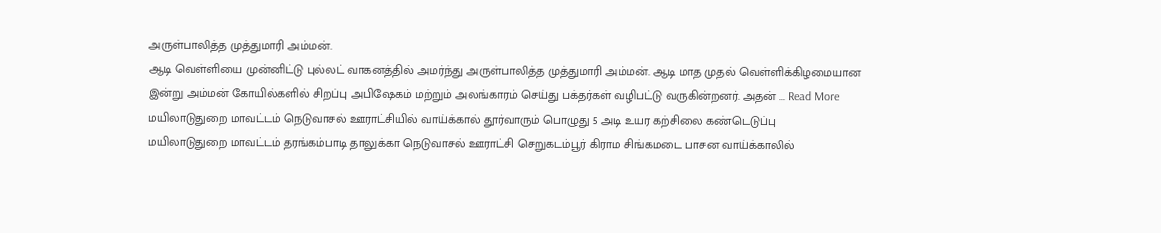அருள்பாலித்த முத்துமாரி அம்மன்.
ஆடி வெள்ளியை முன்னிட்டு புல்லட் வாகனத்தில் அமர்ந்து அருள்பாலித்த முத்துமாரி அம்மன். ஆடி மாத முதல் வெள்ளிக்கிழமையான இன்று அம்மன் கோயில்களில் சிறப்பு அபிஷேகம் மற்றும் அலங்காரம் செய்து பக்தர்கள் வழிபட்டு வருகின்றனர். அதன் ... Read More
மயிலாடுதுறை மாவட்டம் நெடுவாசல் ஊராட்சியில் வாய்க்கால் தூர்வாரும் பொழுது 5 அடி உயர கற்சிலை கண்டெடுப்பு
மயிலாடுதுறை மாவட்டம் தரங்கம்பாடி தாலுக்கா நெடுவாசல் ஊராட்சி செறுகடம்பூர் கிராம சிங்கமடை பாசன வாய்க்காலில்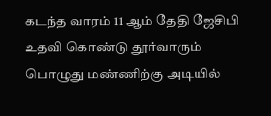கடந்த வாரம் 11 ஆம் தேதி ஜேசிபி உதவி கொண்டு தூர்வாரும் பொழுது மண்ணிற்கு அடியில்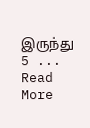இருந்து 5 ... Read More